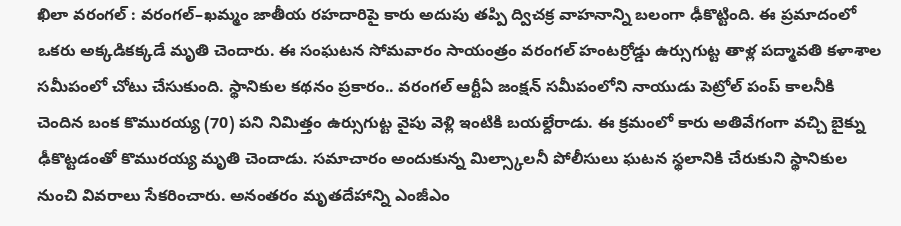ఖిలా వరంగల్ : వరంగల్–ఖమ్మం జాతీయ రహదారిపై కారు అదుపు తప్పి ద్విచక్ర వాహనాన్ని బలంగా ఢీకొట్టింది. ఈ ప్రమాదంలో ఒకరు అక్కడికక్కడే మృతి చెందారు. ఈ సంఘటన సోమవారం సాయంత్రం వరంగల్ హంటర్రోడ్డు ఉర్సుగుట్ట తాళ్ల పద్మావతి కళాశాల సమీపంలో చోటు చేసుకుంది. స్థానికుల కథనం ప్రకారం.. వరంగల్ ఆర్టీఏ జంక్షన్ సమీపంలోని నాయుడు పెట్రోల్ పంప్ కాలనీకి చెందిన బంక కొమురయ్య (70) పని నిమిత్తం ఉర్సుగుట్ట వైపు వెళ్లి ఇంటికి బయల్దేరాడు. ఈ క్రమంలో కారు అతివేగంగా వచ్చి బైక్ను ఢీకొట్టడంతో కొమురయ్య మృతి చెందాడు. సమాచారం అందుకున్న మిల్స్కాలనీ పోలీసులు ఘటన స్థలానికి చేరుకుని స్థానికుల నుంచి వివరాలు సేకరించారు. అనంతరం మృతదేహాన్ని ఎంజీఎం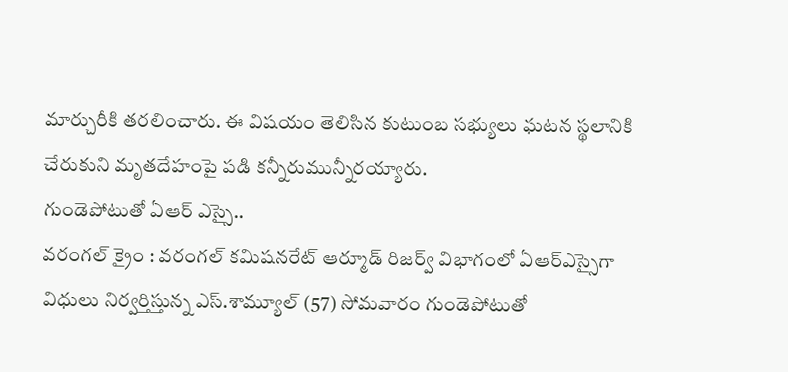మార్చురీకి తరలించారు. ఈ విషయం తెలిసిన కుటుంబ సభ్యులు ఘటన స్థలానికి చేరుకుని మృతదేహంపై పడి కన్నీరుమున్నీరయ్యారు.
గుండెపోటుతో ఏఆర్ ఎస్సై..
వరంగల్ క్రైం : వరంగల్ కమిషనరేట్ ఆర్మూడ్ రిజర్వ్ విభాగంలో ఏఆర్ఎస్సైగా విధులు నిర్వర్తిస్తున్న ఎస్.శామ్యూల్ (57) సోమవారం గుండెపోటుతో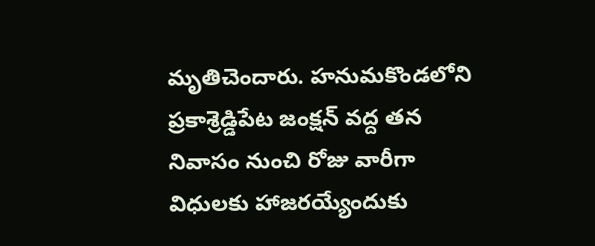మృతిచెందారు. హనుమకొండలోని ప్రకాశ్రెడ్డిపేట జంక్షన్ వద్ద తన నివాసం నుంచి రోజు వారీగా విధులకు హాజరయ్యేందుకు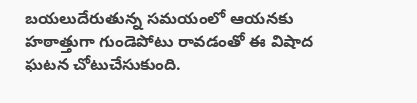బయలుదేరుతున్న సమయంలో ఆయనకు హఠాత్తుగా గుండెపోటు రావడంతో ఈ విషాద ఘటన చోటుచేసుకుంది.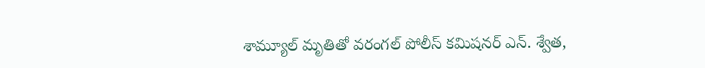శామ్యూల్ మృతితో వరంగల్ పోలీస్ కమిషనర్ ఎన్. శ్వేత,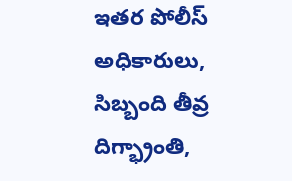ఇతర పోలీస్ అధికారులు, సిబ్బంది తీవ్ర దిగ్భ్రాంతి,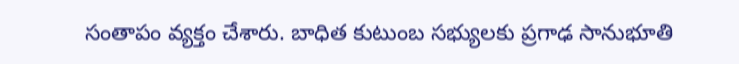సంతాపం వ్యక్తం చేశారు. బాధిత కుటుంబ సభ్యులకు ప్రగాఢ సానుభూతి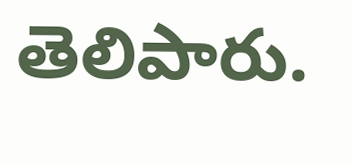తెలిపారు.